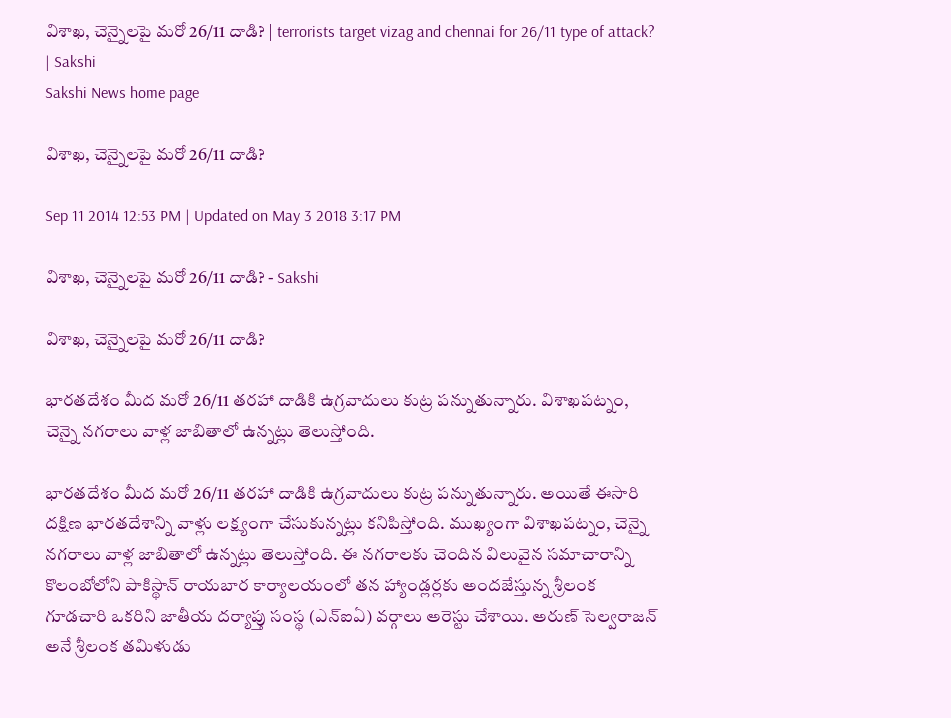విశాఖ, చెన్నైలపై మరో 26/11 దాడి? | terrorists target vizag and chennai for 26/11 type of attack? | Sakshi
Sakshi News home page

విశాఖ, చెన్నైలపై మరో 26/11 దాడి?

Sep 11 2014 12:53 PM | Updated on May 3 2018 3:17 PM

విశాఖ, చెన్నైలపై మరో 26/11 దాడి? - Sakshi

విశాఖ, చెన్నైలపై మరో 26/11 దాడి?

భారతదేశం మీద మరో 26/11 తరహా దాడికి ఉగ్రవాదులు కుట్ర పన్నుతున్నారు. విశాఖపట్నం, చెన్నై నగరాలు వాళ్ల జాబితాలో ఉన్నట్లు తెలుస్తోంది.

భారతదేశం మీద మరో 26/11 తరహా దాడికి ఉగ్రవాదులు కుట్ర పన్నుతున్నారు. అయితే ఈసారి దక్షిణ భారతదేశాన్ని వాళ్లు లక్ష్యంగా చేసుకున్నట్లు కనిపిస్తోంది. ముఖ్యంగా విశాఖపట్నం, చెన్నై నగరాలు వాళ్ల జాబితాలో ఉన్నట్లు తెలుస్తోంది. ఈ నగరాలకు చెందిన విలువైన సమాచారాన్ని కొలంబోలోని పాకిస్థాన్ రాయబార కార్యాలయంలో తన హ్యాండ్లర్లకు అందజేస్తున్న శ్రీలంక గూడచారి ఒకరిని జాతీయ దర్యాప్తు సంస్థ (ఎన్ఐఏ) వర్గాలు అరెస్టు చేశాయి. అరుణ్ సెల్వరాజన్ అనే శ్రీలంక తమిళుడు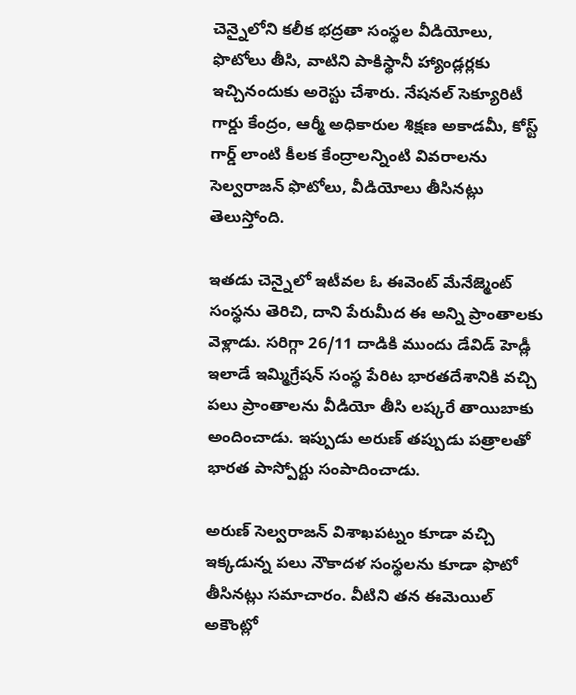చెన్నైలోని కలీక భద్రతా సంస్థల వీడియోలు, ఫొటోలు తీసి, వాటిని పాకిస్థానీ హ్యాండ్లర్లకు ఇచ్చినందుకు అరెస్టు చేశారు. నేషనల్ సెక్యూరిటీ గార్డు కేంద్రం, ఆర్మీ అధికారుల శిక్షణ అకాడమీ, కోస్ట్ గార్డ్ లాంటి కీలక కేంద్రాలన్నింటి వివరాలను సెల్వరాజన్ ఫొటోలు, వీడియోలు తీసినట్లు తెలుస్తోంది.

ఇతడు చెన్నైలో ఇటీవల ఓ ఈవెంట్ మేనేజ్మెంట్ సంస్థను తెరిచి, దాని పేరుమీద ఈ అన్ని ప్రాంతాలకు వెళ్లాడు. సరిగ్గా 26/11 దాడికి ముందు డేవిడ్ హెడ్లీ ఇలాడే ఇమ్మిగ్రేషన్ సంస్థ పేరిట భారతదేశానికి వచ్చి పలు ప్రాంతాలను వీడియో తీసి లష్కరే తాయిబాకు అందించాడు. ఇప్పుడు అరుణ్ తప్పుడు పత్రాలతో భారత పాస్పోర్టు సంపాదించాడు.

అరుణ్ సెల్వరాజన్ విశాఖపట్నం కూడా వచ్చి ఇక్కడున్న పలు నౌకాదళ సంస్థలను కూడా ఫొటో తీసినట్లు సమాచారం. వీటిని తన ఈమెయిల్ అకౌంట్లో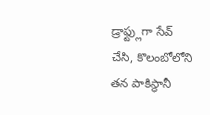డ్రాఫ్ట్లుగా సేవ్ చేసి, కొలంబోలోని తన పాకిస్థానీ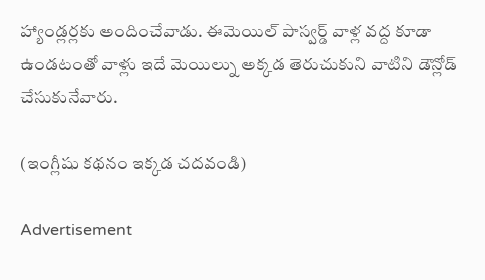హ్యాండ్లర్లకు అందించేవాడు. ఈమెయిల్ పాస్వర్డ్ వాళ్ల వద్ద కూడా ఉండటంతో వాళ్లు ఇదే మెయిల్ను అక్కడ తెరుచుకుని వాటిని డౌన్లోడ్ చేసుకునేవారు.

(ఇంగ్లీషు కథనం ఇక్కడ చదవండి)

Advertisement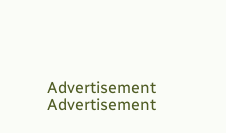Advertisement
Advertisement